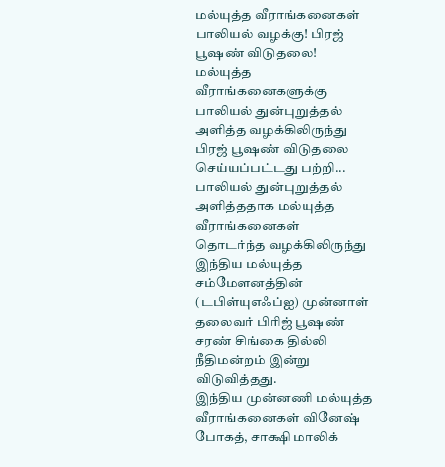மல்யுத்த வீராங்கனைகள் பாலியல் வழக்கு! பிரஜ் பூஷண் விடுதலை!
மல்யுத்த வீராங்கனைகளுக்கு பாலியல் துன்புறுத்தல் அளித்த வழக்கிலிருந்து பிரஜ் பூஷண் விடுதலை செய்யப்பட்டது பற்றி...
பாலியல் துன்புறுத்தல் அளித்ததாக மல்யுத்த வீராங்கனைகள் தொடர்ந்த வழக்கிலிருந்து இந்திய மல்யுத்த சம்மேளனத்தின் (டபிள்யுஎஃப்ஐ) முன்னாள் தலைவர் பிரிஜ் பூஷண் சரண் சிங்கை தில்லி நீதிமன்றம் இன்று விடுவித்தது.
இந்திய முன்னணி மல்யுத்த வீராங்கனைகள் வினேஷ் போகத், சாக்ஷி மாலிக்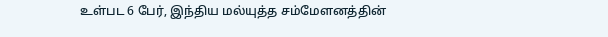உள்பட 6 பேர், இந்திய மல்யுத்த சம்மேளனத்தின்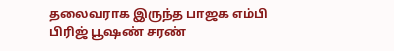தலைவராக இருந்த பாஜக எம்பி பிரிஜ் பூஷண் சரண்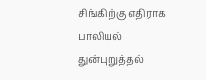சிங்கிற்கு எதிராக பாலியல் துன்புறுத்தல்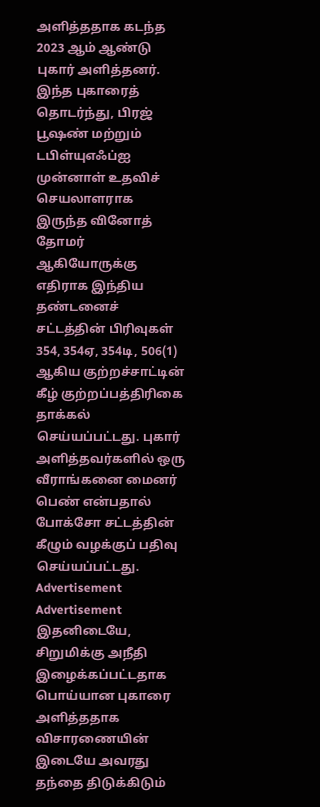அளித்ததாக கடந்த 2023 ஆம் ஆண்டு புகார் அளித்தனர்.
இந்த புகாரைத் தொடர்ந்து, பிரஜ் பூஷண் மற்றும் டபிள்யுஎஃப்ஐ முன்னாள் உதவிச் செயலாளராக இருந்த வினோத் தோமர் ஆகியோருக்கு எதிராக இந்திய தண்டனைச் சட்டத்தின் பிரிவுகள் 354, 354ஏ, 354டி, 506(1) ஆகிய குற்றச்சாட்டின் கீழ் குற்றப்பத்திரிகை தாக்கல் செய்யப்பட்டது. புகார் அளித்தவர்களில் ஒரு வீராங்கனை மைனர் பெண் என்பதால் போக்சோ சட்டத்தின் கீழும் வழக்குப் பதிவு செய்யப்பட்டது.
Advertisement
Advertisement
இதனிடையே, சிறுமிக்கு அநீதி இழைக்கப்பட்டதாக பொய்யான புகாரை அளித்ததாக விசாரணையின் இடையே அவரது தந்தை திடுக்கிடும்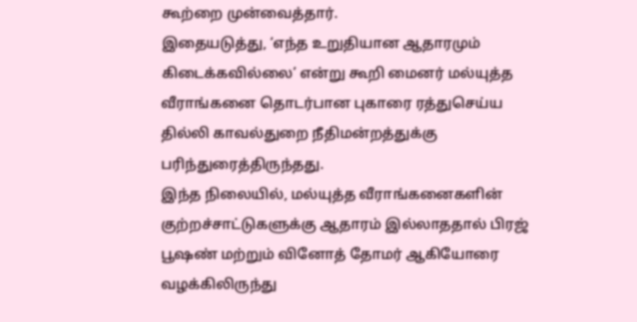கூற்றை முன்வைத்தார்.
இதையடுத்து, ‘எந்த உறுதியான ஆதாரமும் கிடைக்கவில்லை’ என்று கூறி மைனர் மல்யுத்த வீராங்கனை தொடர்பான புகாரை ரத்துசெய்ய தில்லி காவல்துறை நீதிமன்றத்துக்கு பரிந்துரைத்திருந்தது.
இந்த நிலையில், மல்யுத்த வீராங்கனைகளின் குற்றச்சாட்டுகளுக்கு ஆதாரம் இல்லாததால் பிரஜ் பூஷண் மற்றும் வினோத் தோமர் ஆகியோரை வழக்கிலிருந்து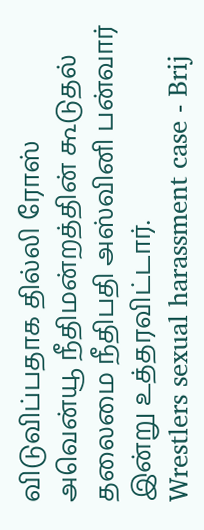விடுவிப்பதாக தில்லி ரோஸ் அவென்யூ நீதிமன்றத்தின் கூடுதல் தலைமை நீதிபதி அஸ்வினி பன்வார் இன்று உத்தரவிட்டார்.
Wrestlers sexual harassment case - Brij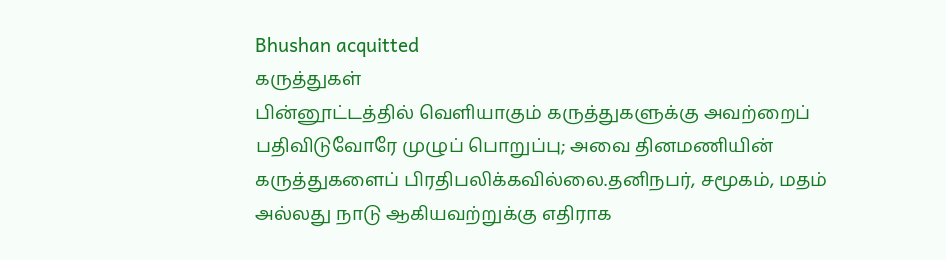Bhushan acquitted
கருத்துகள்
பின்னூட்டத்தில் வெளியாகும் கருத்துகளுக்கு அவற்றைப் பதிவிடுவோரே முழுப் பொறுப்பு; அவை தினமணியின் கருத்துகளைப் பிரதிபலிக்கவில்லை.தனிநபர், சமூகம், மதம் அல்லது நாடு ஆகியவற்றுக்கு எதிராக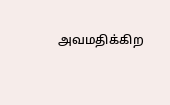அவமதிக்கிற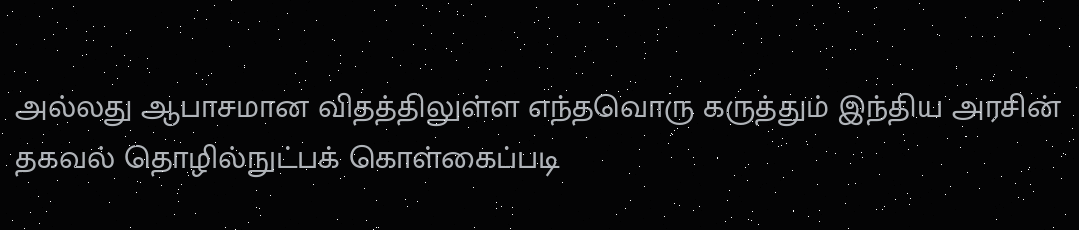அல்லது ஆபாசமான விதத்திலுள்ள எந்தவொரு கருத்தும் இந்திய அரசின் தகவல் தொழில்நுட்பக் கொள்கைப்படி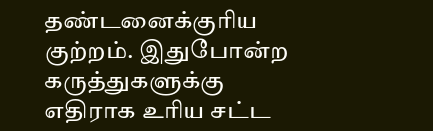தண்டனைக்குரிய குற்றம். இதுபோன்ற கருத்துகளுக்கு எதிராக உரிய சட்ட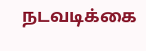நடவடிக்கை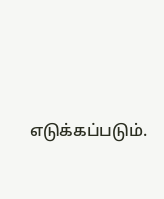எடுக்கப்படும்.